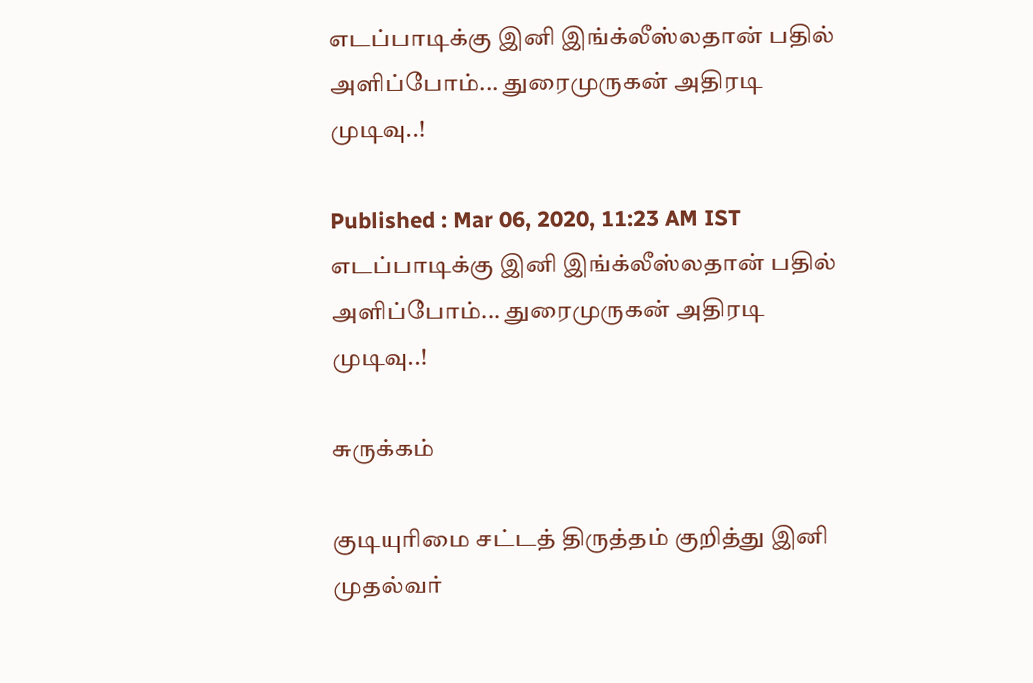எடப்பாடிக்கு இனி இங்க்லீஸ்லதான் பதில் அளிப்போம்... துரைமுருகன் அதிரடி முடிவு..!

Published : Mar 06, 2020, 11:23 AM IST
எடப்பாடிக்கு இனி இங்க்லீஸ்லதான் பதில் அளிப்போம்... துரைமுருகன் அதிரடி முடிவு..!

சுருக்கம்

குடியுரிமை சட்டத் திருத்தம் குறித்து இனி முதல்வர்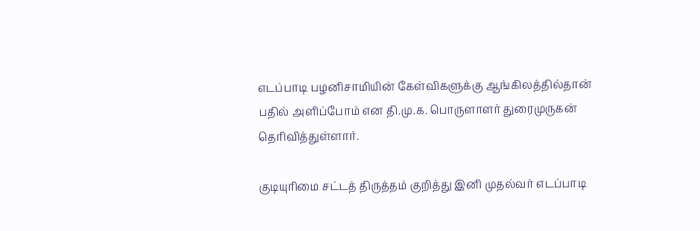எடப்பாடி பழனிசாமியின் கேள்விகளுக்கு ஆங்கிலத்தில்தான் பதில் அளிப்போம் என தி.மு.க. பொருளாளர் துரைமுருகன் தெரிவித்துள்ளார்.

குடியுரிமை சட்டத் திருத்தம் குறித்து இனி முதல்வர் எடப்பாடி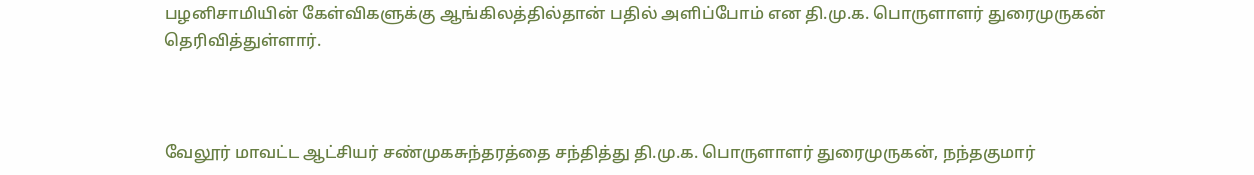பழனிசாமியின் கேள்விகளுக்கு ஆங்கிலத்தில்தான் பதில் அளிப்போம் என தி.மு.க. பொருளாளர் துரைமுருகன் தெரிவித்துள்ளார்.



வேலூர் மாவட்ட ஆட்சியர் சண்முகசுந்தரத்தை சந்தித்து தி.மு.க. பொருளாளர் துரைமுருகன், நந்தகுமார்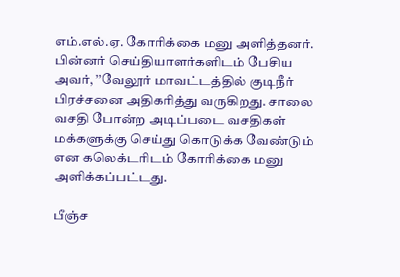எம்.எல்.ஏ. கோரிக்கை மனு அளித்தனர்.
பின்னர் செய்தியாளர்களிடம் பேசிய அவர், ’’வேலூர் மாவட்டத்தில் குடிநீர் பிரச்சனை அதிகரித்து வருகிறது. சாலை வசதி போன்ற அடிப்படை வசதிகள் மக்களுக்கு செய்து கொடுக்க வேண்டும் என கலெக்டரிடம் கோரிக்கை மனு அளிக்கப்பட்டது.

பீஞ்ச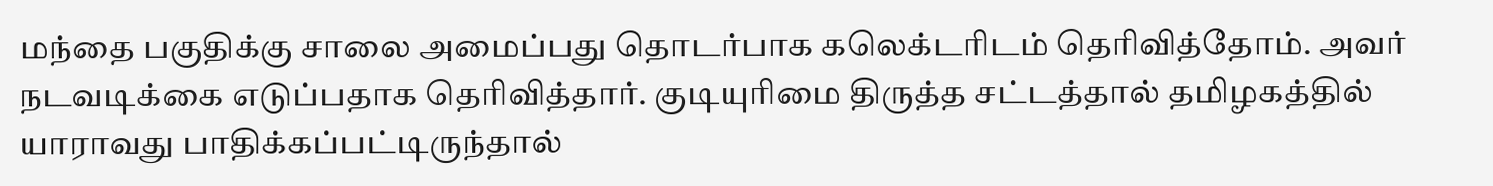மந்தை பகுதிக்கு சாலை அமைப்பது தொடர்பாக கலெக்டரிடம் தெரிவித்தோம். அவர் நடவடிக்கை எடுப்பதாக தெரிவித்தார். குடியுரிமை திருத்த சட்டத்தால் தமிழகத்தில் யாராவது பாதிக்கப்பட்டிருந்தால்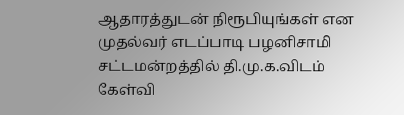ஆதாரத்துடன் நிரூபியுங்கள் என முதல்வர் எடப்பாடி பழனிசாமி சட்டமன்றத்தில் தி.மு.க.விடம் கேள்வி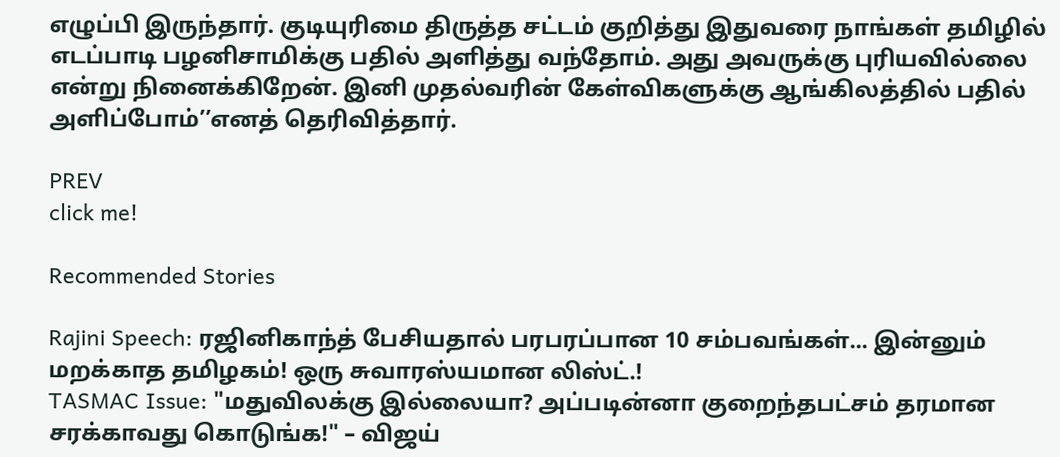எழுப்பி இருந்தார். குடியுரிமை திருத்த சட்டம் குறித்து இதுவரை நாங்கள் தமிழில் எடப்பாடி பழனிசாமிக்கு பதில் அளித்து வந்தோம். அது அவருக்கு புரியவில்லை என்று நினைக்கிறேன். இனி முதல்வரின் கேள்விகளுக்கு ஆங்கிலத்தில் பதில் அளிப்போம்’’எனத் தெரிவித்தார்.

PREV
click me!

Recommended Stories

Rajini Speech: ரஜினிகாந்த் பேசியதால் பரபரப்பான 10 சம்பவங்கள்... இன்னும் மறக்காத தமிழகம்! ஒரு சுவாரஸ்யமான லிஸ்ட்.!
TASMAC Issue: "மதுவிலக்கு இல்லையா? அப்படின்னா குறைந்தபட்சம் தரமான சரக்காவது கொடுங்க!" – விஜய்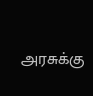அரசுக்கு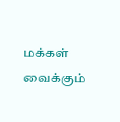மக்கள் வைக்கும்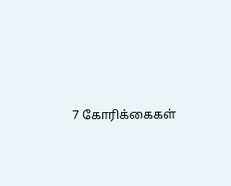7 கோரிக்கைகள்